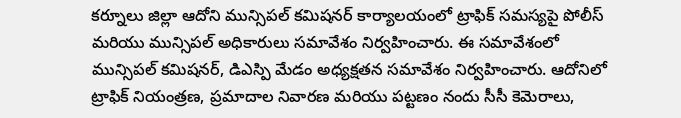కర్నూలు జిల్లా ఆదోని మున్సిపల్ కమిషనర్ కార్యాలయంలో ట్రాఫిక్ సమస్యపై పోలీస్ మరియు మున్సిపల్ అధికారులు సమావేశం నిర్వహించారు. ఈ సమావేశంలో మున్సిపల్ కమిషనర్, డిఎస్పి మేడం అధ్యక్షతన సమావేశం నిర్వహించారు. ఆదోనిలో ట్రాఫిక్ నియంత్రణ, ప్రమాదాల నివారణ మరియు పట్టణం నందు సీసీ కెమెరాలు,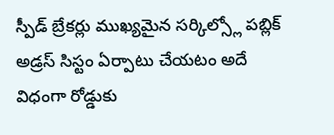స్పీడ్ బ్రేకర్లు ముఖ్యమైన సర్కిల్స్లో పబ్లిక్ అడ్రస్ సిస్టం ఏర్పాటు చేయటం అదే విధంగా రోడ్డుకు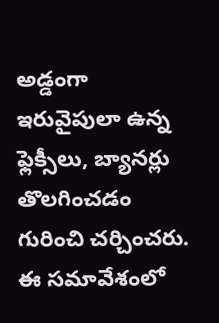అడ్డంగా ఇరువైపులా ఉన్న ఫ్లెక్సీలు, బ్యానర్లు తొలగించడం గురించి చర్చించరు. ఈ సమావేశంలో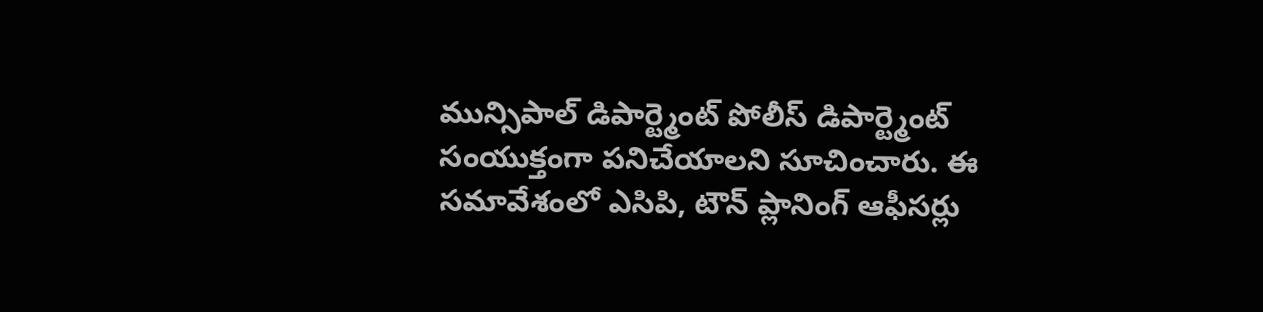మున్సిపాల్ డిపార్ట్మెంట్ పోలీస్ డిపార్ట్మెంట్ సంయుక్తంగా పనిచేయాలని సూచించారు. ఈ సమావేశంలో ఎసిపి, టౌన్ ప్లానింగ్ ఆఫీసర్లు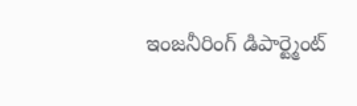ఇంజనీరింగ్ డిపార్ట్మెంట్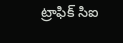ట్రాఫిక్ సిఐ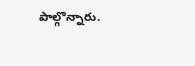పాల్గొన్నారు.